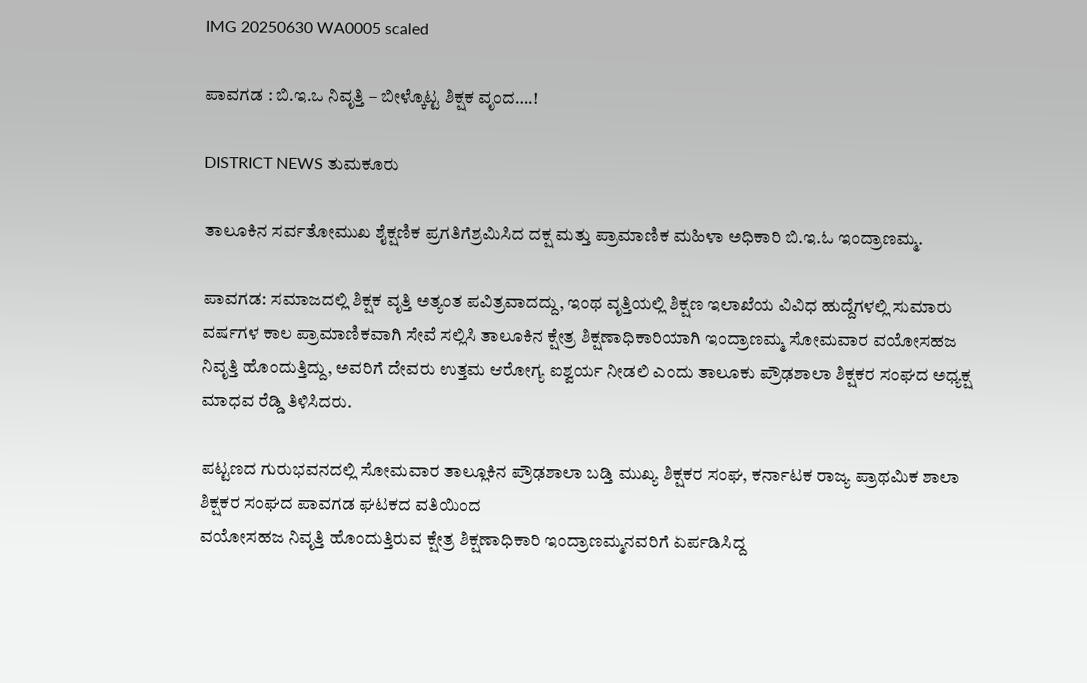IMG 20250630 WA0005 scaled

ಪಾವಗಡ : ಬಿ.ಇ.ಒ ನಿವೃತ್ತಿ – ಬೀಳ್ಕೊಟ್ಟ ಶಿಕ್ಷಕ ವೃಂದ….!

DISTRICT NEWS ತುಮಕೂರು

ತಾಲೂಕಿನ ಸರ್ವತೋಮುಖ ಶೈಕ್ಷಣಿಕ ಪ್ರಗತಿಗೆಶ್ರಮಿಸಿದ ದಕ್ಷ ಮತ್ತು ಪ್ರಾಮಾಣಿಕ ಮಹಿಳಾ ಅಧಿಕಾರಿ ಬಿ.ಇ.ಓ ಇಂದ್ರಾಣಮ್ಮ.

ಪಾವಗಡ: ಸಮಾಜದಲ್ಲಿ ಶಿಕ್ಷಕ ವೃತ್ತಿ ಅತ್ಯಂತ ಪವಿತ್ರವಾದದ್ದು, ಇಂಥ ವೃತ್ತಿಯಲ್ಲಿ ಶಿಕ್ಷಣ ಇಲಾಖೆಯ ವಿವಿಧ ಹುದ್ದೆಗಳಲ್ಲಿ ಸುಮಾರು ವರ್ಷಗಳ ಕಾಲ ಪ್ರಾಮಾಣಿಕವಾಗಿ ಸೇವೆ ಸಲ್ಲಿಸಿ ತಾಲೂಕಿನ ಕ್ಷೇತ್ರ ಶಿಕ್ಷಣಾಧಿಕಾರಿಯಾಗಿ ಇಂದ್ರಾಣಮ್ಮ ಸೋಮವಾರ ವಯೋಸಹಜ ನಿವೃತ್ತಿ ಹೊಂದುತ್ತಿದ್ದು, ಅವರಿಗೆ ದೇವರು ಉತ್ತಮ ಆರೋಗ್ಯ ಐಶ್ವರ್ಯ ನೀಡಲಿ ಎಂದು ತಾಲೂಕು ಪ್ರೌಢಶಾಲಾ ಶಿಕ್ಷಕರ ಸಂಘದ ಅಧ್ಯಕ್ಷ ಮಾಧವ ರೆಡ್ಡಿ ತಿಳಿಸಿದರು.

ಪಟ್ಟಣದ ಗುರುಭವನದಲ್ಲಿ ಸೋಮವಾರ ತಾಲ್ಲೂಕಿನ ಪ್ರೌಢಶಾಲಾ ಬಡ್ತಿ ಮುಖ್ಯ ಶಿಕ್ಷಕರ ಸಂಘ, ಕರ್ನಾಟಕ ರಾಜ್ಯ ಪ್ರಾಥಮಿಕ ಶಾಲಾ ಶಿಕ್ಷಕರ ಸಂಘದ ಪಾವಗಡ ಘಟಕದ ವತಿಯಿಂದ
ವಯೋಸಹಜ ನಿವೃತ್ತಿ ಹೊಂದುತ್ತಿರುವ ಕ್ಷೇತ್ರ ಶಿಕ್ಷಣಾಧಿಕಾರಿ ಇಂದ್ರಾಣಮ್ಮನವರಿಗೆ ಏರ್ಪಡಿಸಿದ್ದ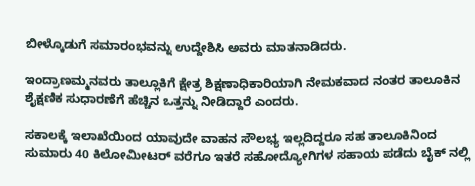ಬೀಳ್ಕೊಡುಗೆ ಸಮಾರಂಭವನ್ನು ಉದ್ದೇಶಿಸಿ ಅವರು ಮಾತನಾಡಿದರು.

ಇಂದ್ರಾಣಮ್ಮನವರು ತಾಲ್ಲೂಕಿಗೆ ಕ್ಷೇತ್ರ ಶಿಕ್ಷಣಾಧಿಕಾರಿಯಾಗಿ ನೇಮಕವಾದ ನಂತರ ತಾಲೂಕಿನ ಶೈಕ್ಷಣಿಕ ಸುಧಾರಣೆಗೆ ಹೆಚ್ಚಿನ ಒತ್ತನ್ನು ನೀಡಿದ್ದಾರೆ ಎಂದರು.

ಸಕಾಲಕ್ಕೆ ಇಲಾಖೆಯಿಂದ ಯಾವುದೇ ವಾಹನ ಸೌಲಭ್ಯ ಇಲ್ಲದಿದ್ದರೂ ಸಹ ತಾಲೂಕಿನಿಂದ ಸುಮಾರು 40 ಕಿಲೋಮೀಟರ್ ವರೆಗೂ ಇತರೆ ಸಹೋದ್ಯೋಗಿಗಳ ಸಹಾಯ ಪಡೆದು ಬೈಕ್ ನಲ್ಲಿ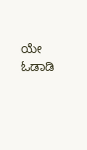ಯೇ ಓಡಾಡಿ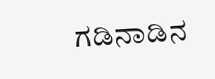ಗಡಿನಾಡಿನ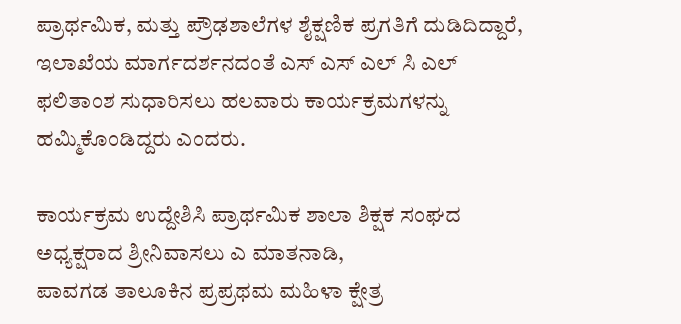ಪ್ರಾರ್ಥಮಿಕ, ಮತ್ತು ಪ್ರೌಢಶಾಲೆಗಳ ಶೈಕ್ಷಣಿಕ ಪ್ರಗತಿಗೆ ದುಡಿದಿದ್ದಾರೆ, ಇಲಾಖೆಯ ಮಾರ್ಗದರ್ಶನದಂತೆ ಎಸ್ ಎಸ್ ಎಲ್ ಸಿ ಎಲ್ ಫಲಿತಾಂಶ ಸುಧಾರಿಸಲು ಹಲವಾರು ಕಾರ್ಯಕ್ರಮಗಳನ್ನು ಹಮ್ಮಿಕೊಂಡಿದ್ದರು ಎಂದರು.

ಕಾರ್ಯಕ್ರಮ ಉದ್ದೇಶಿಸಿ ಪ್ರಾರ್ಥಮಿಕ ಶಾಲಾ ಶಿಕ್ಷಕ ಸಂಘದ ಅಧ್ಯಕ್ಷರಾದ ಶ್ರೀನಿವಾಸಲು ಎ ಮಾತನಾಡಿ,
ಪಾವಗಡ ತಾಲೂಕಿನ ಪ್ರಪ್ರಥಮ ಮಹಿಳಾ ಕ್ಷೇತ್ರ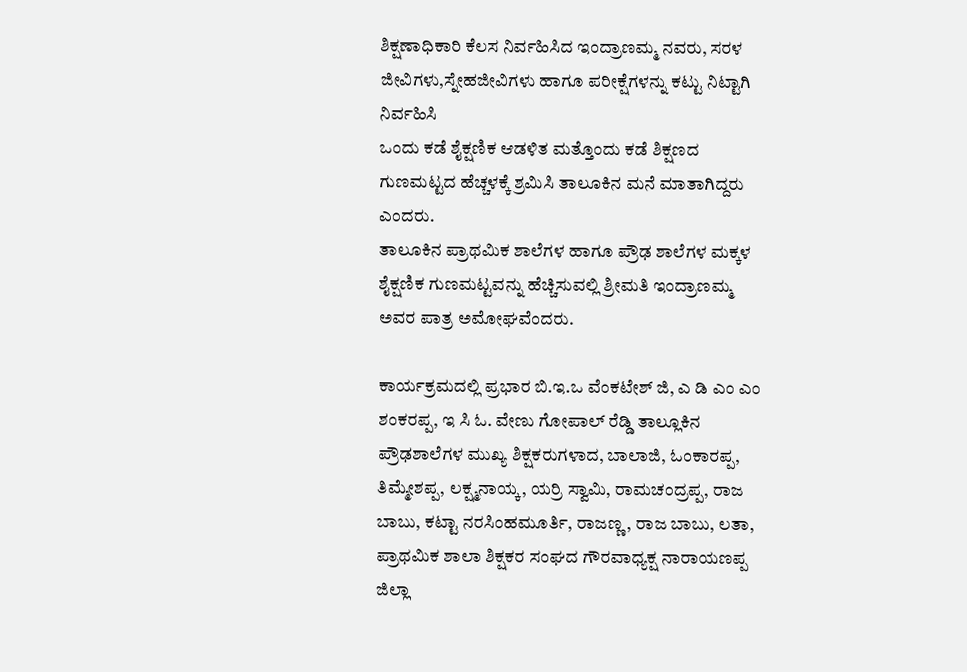ಶಿಕ್ಷಣಾಧಿಕಾರಿ ಕೆಲಸ ನಿರ್ವಹಿಸಿದ ಇಂದ್ರಾಣಮ್ಮ ನವರು, ಸರಳ ಜೀವಿಗಳು,ಸ್ನೇಹಜೀವಿಗಳು ಹಾಗೂ ಪರೀಕ್ಷೆಗಳನ್ನು ಕಟ್ಟು ನಿಟ್ಟಾಗಿ ನಿರ್ವಹಿಸಿ
ಒಂದು ಕಡೆ ಶೈಕ್ಷಣಿಕ ಆಡಳಿತ ಮತ್ತೊಂದು ಕಡೆ ಶಿಕ್ಷಣದ ಗುಣಮಟ್ಟದ ಹೆಚ್ಚಳಕ್ಕೆ ಶ್ರಮಿಸಿ ತಾಲೂಕಿನ ಮನೆ ಮಾತಾಗಿದ್ದರು ಎಂದರು.
ತಾಲೂಕಿನ ಪ್ರಾಥಮಿಕ ಶಾಲೆಗಳ ಹಾಗೂ ಪ್ರೌಢ ಶಾಲೆಗಳ ಮಕ್ಕಳ ಶೈಕ್ಷಣಿಕ ಗುಣಮಟ್ಟವನ್ನು ಹೆಚ್ಚಿಸುವಲ್ಲಿ ಶ್ರೀಮತಿ ಇಂದ್ರಾಣಮ್ಮ ಅವರ ಪಾತ್ರ ಅಮೋಘವೆಂದರು.

ಕಾರ್ಯಕ್ರಮದಲ್ಲಿ ಪ್ರಭಾರ ಬಿ.ಇ.ಒ ವೆಂಕಟೇಶ್ ಜಿ, ಎ ಡಿ ಎಂ ಎಂ ಶಂಕರಪ್ಪ, ಇ ಸಿ ಓ. ವೇಣು ಗೋಪಾಲ್ ರೆಡ್ಡಿ ತಾಲ್ಲೂಕಿನ ಪ್ರೌಢಶಾಲೆಗಳ ಮುಖ್ಯ ಶಿಕ್ಷಕರುಗಳಾದ, ಬಾಲಾಜಿ, ಓಂಕಾರಪ್ಪ, ತಿಮ್ಮೇಶಪ್ಪ, ಲಕ್ಷ್ಮನಾಯ್ಕ, ಯರ್ರಿ ಸ್ವಾಮಿ, ರಾಮಚಂದ್ರಪ್ಪ, ರಾಜ ಬಾಬು, ಕಟ್ಟಾ ನರಸಿಂಹಮೂರ್ತಿ, ರಾಜಣ್ಣ, ರಾಜ ಬಾಬು, ಲತಾ, ಪ್ರಾಥಮಿಕ ಶಾಲಾ ಶಿಕ್ಷಕರ ಸಂಘದ ಗೌರವಾಧ್ಯಕ್ಷ ನಾರಾಯಣಪ್ಪ ಜಿಲ್ಲಾ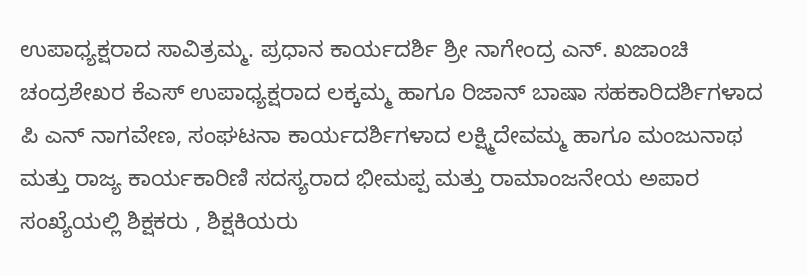ಉಪಾಧ್ಯಕ್ಷರಾದ ಸಾವಿತ್ರಮ್ಮ. ಪ್ರಧಾನ ಕಾರ್ಯದರ್ಶಿ ಶ್ರೀ ನಾಗೇಂದ್ರ ಎನ್. ಖಜಾಂಚಿ ಚಂದ್ರಶೇಖರ ಕೆಎಸ್ ಉಪಾಧ್ಯಕ್ಷರಾದ ಲಕ್ಕಮ್ಮ ಹಾಗೂ ರಿಜಾನ್ ಬಾಷಾ ಸಹಕಾರಿದರ್ಶಿಗಳಾದ
ಪಿ ಎನ್ ನಾಗವೇಣ, ಸಂಘಟನಾ ಕಾರ್ಯದರ್ಶಿಗಳಾದ ಲಕ್ಷ್ಮಿದೇವಮ್ಮ ಹಾಗೂ ಮಂಜುನಾಥ ಮತ್ತು ರಾಜ್ಯ ಕಾರ್ಯಕಾರಿಣಿ ಸದಸ್ಯರಾದ ಭೀಮಪ್ಪ ಮತ್ತು ರಾಮಾಂಜನೇಯ ಅಪಾರ ಸಂಖ್ಯೆಯಲ್ಲಿ ಶಿಕ್ಷಕರು , ಶಿಕ್ಷಕಿಯರು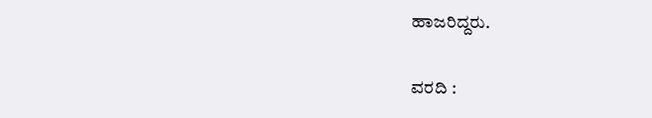ಹಾಜರಿದ್ದರು.

ವರದಿ :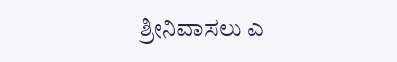ಶ್ರೀನಿವಾಸಲು ಎ